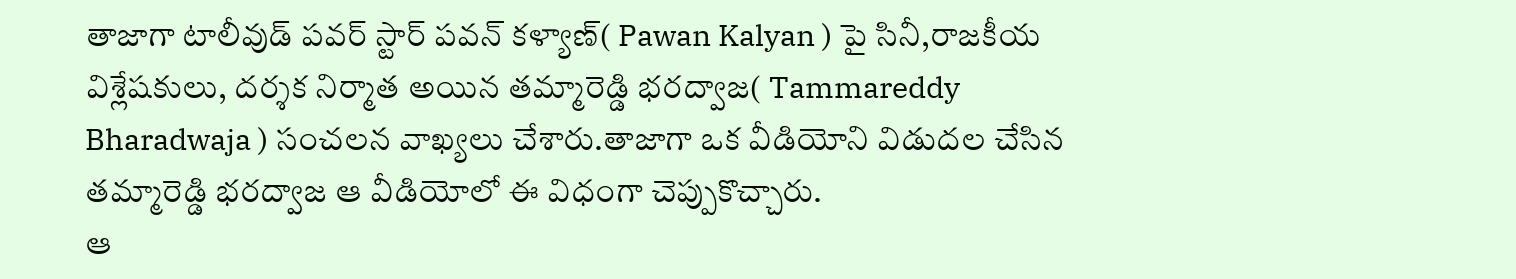తాజాగా టాలీవుడ్ పవర్ స్టార్ పవన్ కళ్యాణ్( Pawan Kalyan ) పై సినీ,రాజకీయ విశ్లేషకులు, దర్శక నిర్మాత అయిన తమ్మారెడ్డి భరద్వాజ( Tammareddy Bharadwaja ) సంచలన వాఖ్యలు చేశారు.తాజాగా ఒక వీడియోని విడుదల చేసిన తమ్మారెడ్డి భరద్వాజ ఆ వీడియోలో ఈ విధంగా చెప్పుకొచ్చారు.
ఆ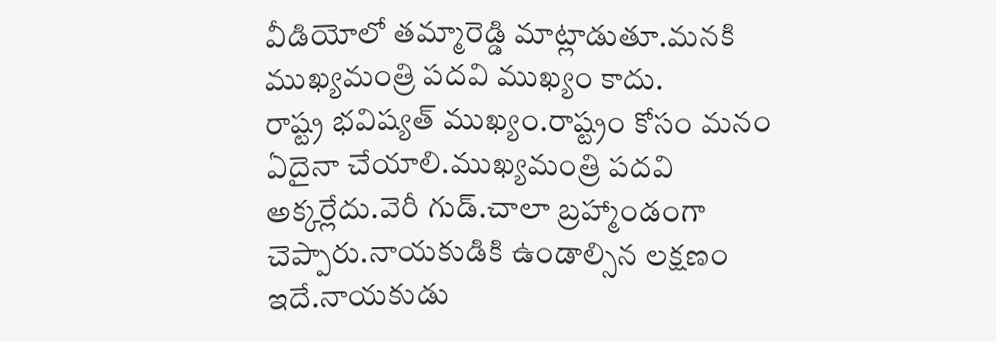వీడియోలో తమ్మారెడ్డి మాట్లాడుతూ.మనకి ముఖ్యమంత్రి పదవి ముఖ్యం కాదు.
రాష్ట్ర భవిష్యత్ ముఖ్యం.రాష్ట్రం కోసం మనం ఏదైనా చేయాలి.ముఖ్యమంత్రి పదవి అక్కర్లేదు.వెరీ గుడ్.చాలా బ్రహ్మాండంగా చెప్పారు.నాయకుడికి ఉండాల్సిన లక్షణం ఇదే.నాయకుడు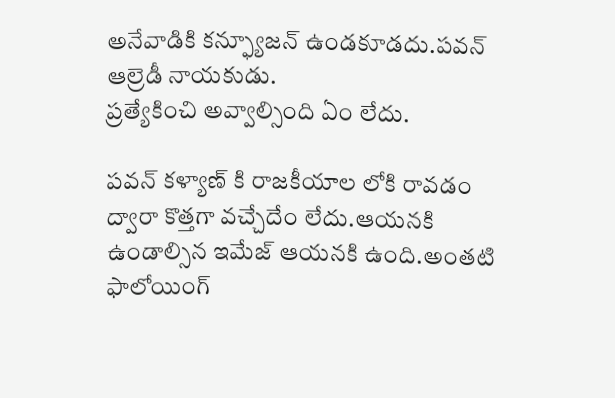అనేవాడికి కన్ఫ్యూజన్ ఉండకూడదు.పవన్ ఆల్రెడీ నాయకుడు.
ప్రత్యేకించి అవ్వాల్సింది ఏం లేదు.

పవన్ కళ్యాణ్ కి రాజకీయాల లోకి రావడం ద్వారా కొత్తగా వచ్చేదేం లేదు.ఆయనకి ఉండాల్సిన ఇమేజ్ ఆయనకి ఉంది.అంతటి ఫాలోయింగ్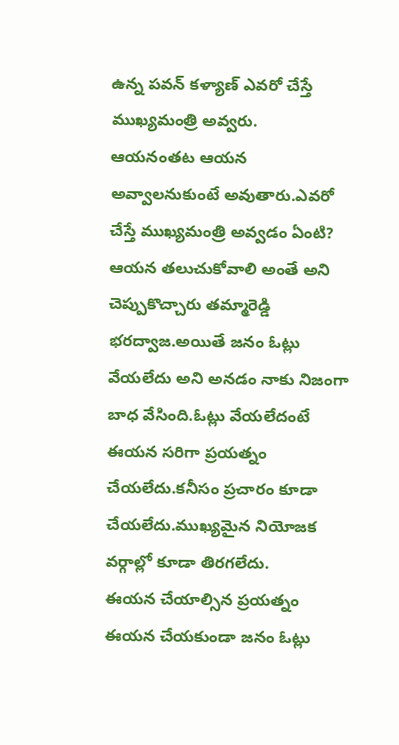ఉన్న పవన్ కళ్యాణ్ ఎవరో చేస్తే ముఖ్యమంత్రి అవ్వరు.
ఆయనంతట ఆయన అవ్వాలనుకుంటే అవుతారు.ఎవరో చేస్తే ముఖ్యమంత్రి అవ్వడం ఏంటి? ఆయన తలుచుకోవాలి అంతే అని చెప్పుకొచ్చారు తమ్మారెడ్డి భరద్వాజ.అయితే జనం ఓట్లు వేయలేదు అని అనడం నాకు నిజంగా బాధ వేసింది.ఓట్లు వేయలేదంటే ఈయన సరిగా ప్రయత్నం చేయలేదు.కనీసం ప్రచారం కూడా చేయలేదు.ముఖ్యమైన నియోజక వర్గాల్లో కూడా తిరగలేదు.
ఈయన చేయాల్సిన ప్రయత్నం ఈయన చేయకుండా జనం ఓట్లు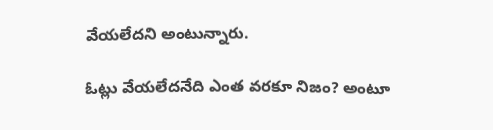వేయలేదని అంటున్నారు.

ఓట్లు వేయలేదనేది ఎంత వరకూ నిజం? అంటూ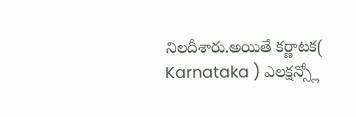నిలదీశారు.అయితే కర్ణాటక( Karnataka ) ఎలక్షన్స్లో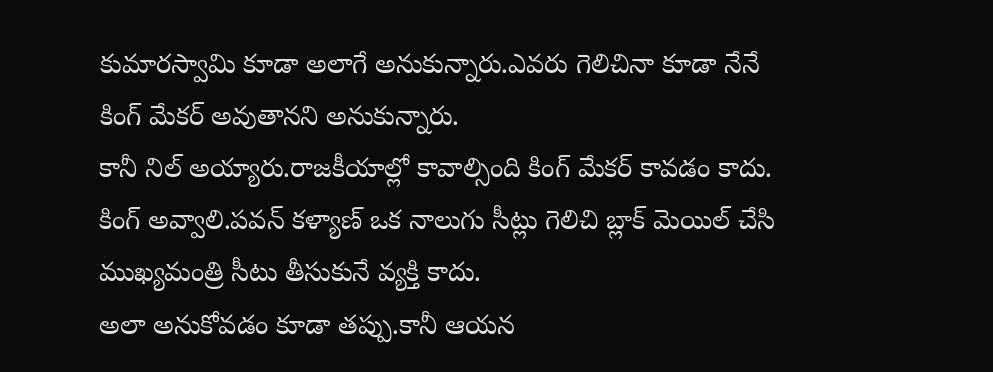కుమారస్వామి కూడా అలాగే అనుకున్నారు.ఎవరు గెలిచినా కూడా నేనే కింగ్ మేకర్ అవుతానని అనుకున్నారు.
కానీ నిల్ అయ్యారు.రాజకీయాల్లో కావాల్సింది కింగ్ మేకర్ కావడం కాదు.
కింగ్ అవ్వాలి.పవన్ కళ్యాణ్ ఒక నాలుగు సీట్లు గెలిచి బ్లాక్ మెయిల్ చేసి ముఖ్యమంత్రి సీటు తీసుకునే వ్యక్తి కాదు.
అలా అనుకోవడం కూడా తప్పు.కానీ ఆయన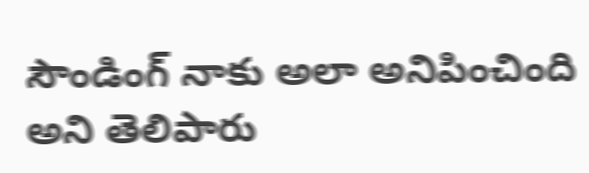సౌండింగ్ నాకు అలా అనిపించింది అని తెలిపారు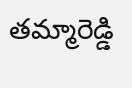తమ్మారెడ్డి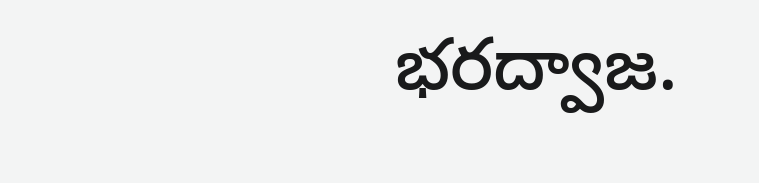భరద్వాజ.